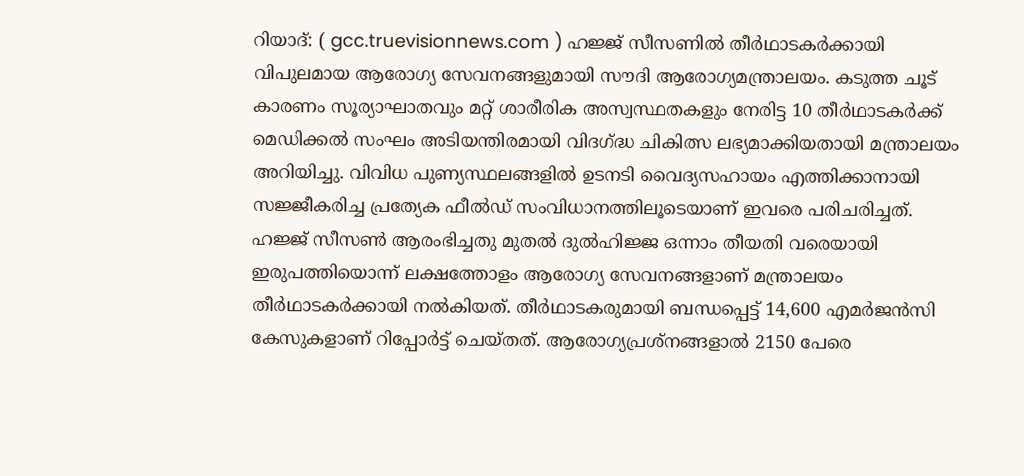റിയാദ്: ( gcc.truevisionnews.com ) ഹജ്ജ് സീസണിൽ തീർഥാടകർക്കായി വിപുലമായ ആരോഗ്യ സേവനങ്ങളുമായി സൗദി ആരോഗ്യമന്ത്രാലയം. കടുത്ത ചൂട് കാരണം സൂര്യാഘാതവും മറ്റ് ശാരീരിക അസ്വസ്ഥതകളും നേരിട്ട 10 തീർഥാടകർക്ക് മെഡിക്കൽ സംഘം അടിയന്തിരമായി വിദഗ്ദ്ധ ചികിത്സ ലഭ്യമാക്കിയതായി മന്ത്രാലയം അറിയിച്ചു. വിവിധ പുണ്യസ്ഥലങ്ങളിൽ ഉടനടി വൈദ്യസഹായം എത്തിക്കാനായി സജ്ജീകരിച്ച പ്രത്യേക ഫീൽഡ് സംവിധാനത്തിലൂടെയാണ് ഇവരെ പരിചരിച്ചത്.
ഹജ്ജ് സീസൺ ആരംഭിച്ചതു മുതൽ ദുൽഹിജ്ജ ഒന്നാം തീയതി വരെയായി ഇരുപത്തിയൊന്ന് ലക്ഷത്തോളം ആരോഗ്യ സേവനങ്ങളാണ് മന്ത്രാലയം തീർഥാടകർക്കായി നൽകിയത്. തീർഥാടകരുമായി ബന്ധപ്പെട്ട് 14,600 എമർജൻസി കേസുകളാണ് റിപ്പോർട്ട് ചെയ്തത്. ആരോഗ്യപ്രശ്നങ്ങളാൽ 2150 പേരെ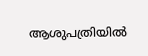ആശുപത്രിയിൽ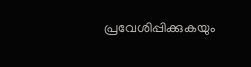പ്രവേശിപ്പിക്കുകയും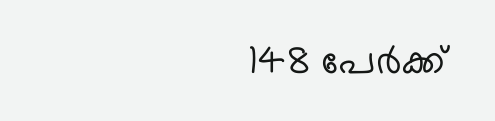148 പേർക്ക്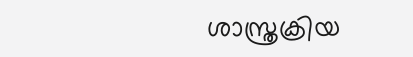ശാസ്ത്രക്രിയ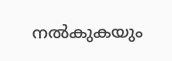നൽകുകയും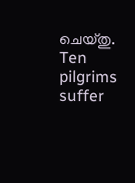ചെയ്തു.
Ten pilgrims suffer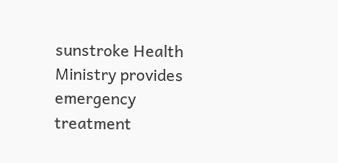sunstroke Health Ministry provides emergency treatment